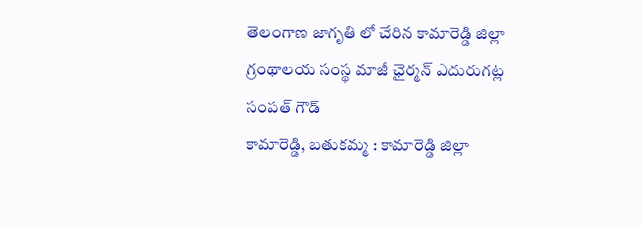తెలంగాణ జాగృతి లో చేరిన కామారెడ్డి జిల్లా గ్రంథాలయ సంస్థ మాజీ ఛైర్మన్ ఎదురుగట్ల సంపత్ గౌడ్
కామారెడ్డి, బతుకమ్మ : కామారెడ్డి జిల్లా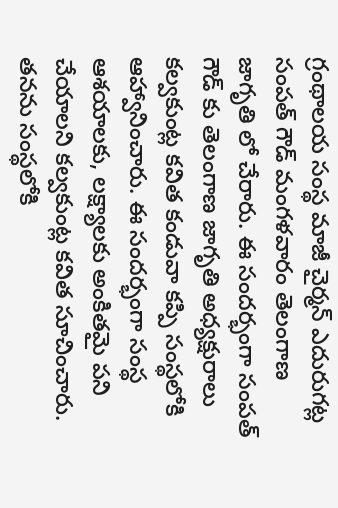గ్రంథాలయ సంస్థ మాజీ చైర్మన్ ఎదురుగట్ల సంపత్ గౌడ్ మంగళవారం తెలంగాణ జాగృతి లో చేరారు. ఈ సందర్భంగా సంపత్ గౌడ్ కు తెలంగాణ జాగృతి అధ్యక్షురాలు కల్వకుంట్ల కవిత కండువా కప్పి సంస్థలోకి ఆహ్వానించారు. ఈ సందర్భంగా సంస్థ ఆశయాలకు, లక్ష్యాలకు అంకితమై పని చేయాలని కల్వకుంట్ల కవిత సూచించారు. తనను సంస్థలోకి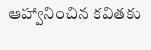ఆహ్వానించిన కవితకు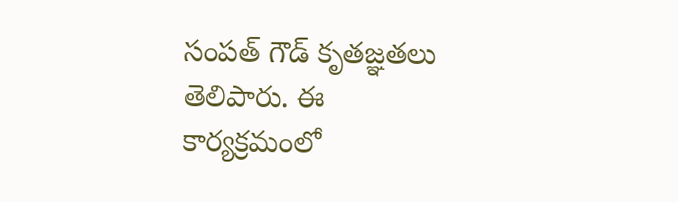సంపత్ గౌడ్ కృతజ్ఞతలు తెలిపారు. ఈ కార్యక్రమంలో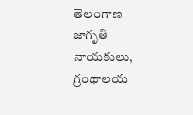తెలంగాణ జాగృతి నాయకులు, గ్రంథాలయ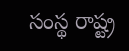సంస్థ రాష్ట్ర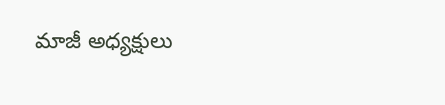మాజీ అధ్యక్షులు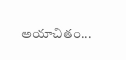అయాచితం...